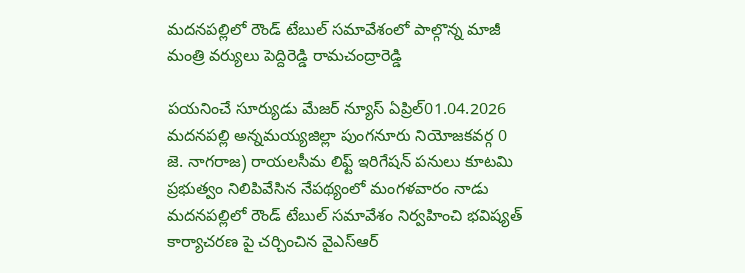మదనపల్లిలో రౌండ్ టేబుల్ సమావేశంలో పాల్గొన్న మాజీ మంత్రి వర్యులు పెద్దిరెడ్డి రామచంద్రారెడ్డి

పయనించే సూర్యుడు మేజర్ న్యూస్ ఏప్రిల్01.04.2026 మదనపల్లి అన్నమయ్యజిల్లా పుంగనూరు నియోజకవర్గ 0 జె. నాగరాజ) రాయలసీమ లిఫ్ట్ ఇరిగేషన్ పనులు కూటమి ప్రభుత్వం నిలిపివేసిన నేపథ్యంలో మంగళవారం నాడు మదనపల్లిలో రౌండ్ టేబుల్ సమావేశం నిర్వహించి భవిష్యత్ కార్యాచరణ పై చర్చించిన వైఎస్ఆర్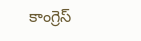కాంగ్రెస్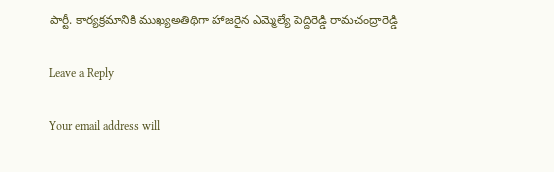పార్టీ. కార్యక్రమానికి ముఖ్యఅతిథిగా హాజరైన ఎమ్మెల్యే పెద్దిరెడ్డి రామచంద్రారెడ్డి

Leave a Reply

Your email address will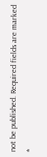not be published. Required fields are marked *